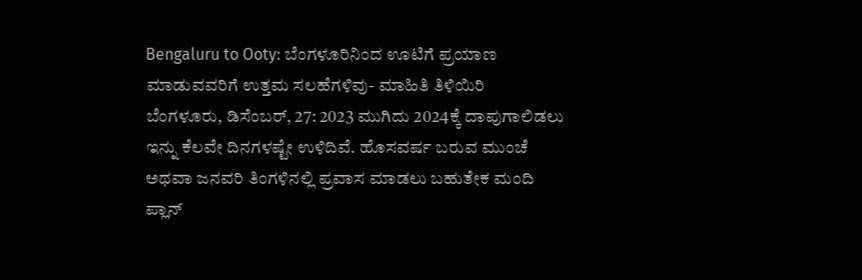Bengaluru to Ooty: ಬೆಂಗಳೂರಿನಿಂದ ಊಟಿಗೆ ಪ್ರಯಾಣ ಮಾಡುವವರಿಗೆ ಉತ್ತಮ ಸಲಹೆಗಳಿವು- ಮಾಹಿತಿ ತಿಳಿಯಿರಿ
ಬೆಂಗಳೂರು, ಡಿಸೆಂಬರ್, 27: 2023 ಮುಗಿದು 2024ಕ್ಕೆ ದಾಪುಗಾಲಿಡಲು ಇನ್ನು ಕೆಲವೇ ದಿನಗಳಷ್ಟೇ ಉಳಿದಿವೆ. ಹೊಸವರ್ಷ ಬರುವ ಮುಂಚೆ ಅಥವಾ ಜನವರಿ ತಿಂಗಳಿನಲ್ಲಿ ಪ್ರವಾಸ ಮಾಡಲು ಬಹುತೇಕ ಮಂದಿ ಪ್ಲಾನ್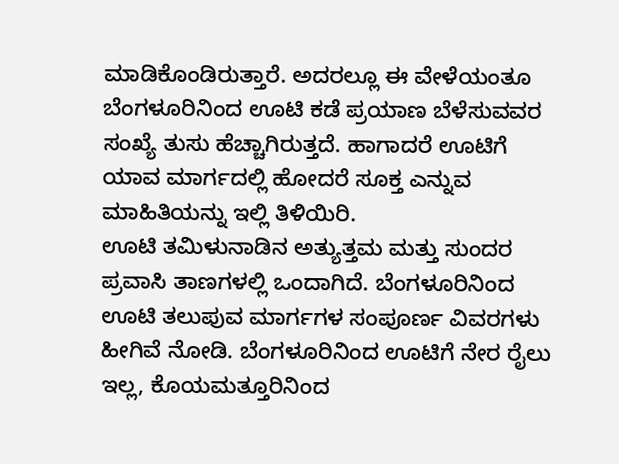ಮಾಡಿಕೊಂಡಿರುತ್ತಾರೆ. ಅದರಲ್ಲೂ ಈ ವೇಳೆಯಂತೂ ಬೆಂಗಳೂರಿನಿಂದ ಊಟಿ ಕಡೆ ಪ್ರಯಾಣ ಬೆಳೆಸುವವರ ಸಂಖ್ಯೆ ತುಸು ಹೆಚ್ಚಾಗಿರುತ್ತದೆ. ಹಾಗಾದರೆ ಊಟಿಗೆ ಯಾವ ಮಾರ್ಗದಲ್ಲಿ ಹೋದರೆ ಸೂಕ್ತ ಎನ್ನುವ ಮಾಹಿತಿಯನ್ನು ಇಲ್ಲಿ ತಿಳಿಯಿರಿ.
ಊಟಿ ತಮಿಳುನಾಡಿನ ಅತ್ಯುತ್ತಮ ಮತ್ತು ಸುಂದರ ಪ್ರವಾಸಿ ತಾಣಗಳಲ್ಲಿ ಒಂದಾಗಿದೆ. ಬೆಂಗಳೂರಿನಿಂದ ಊಟಿ ತಲುಪುವ ಮಾರ್ಗಗಳ ಸಂಪೂರ್ಣ ವಿವರಗಳು ಹೀಗಿವೆ ನೋಡಿ. ಬೆಂಗಳೂರಿನಿಂದ ಊಟಿಗೆ ನೇರ ರೈಲು ಇಲ್ಲ, ಕೊಯಮತ್ತೂರಿನಿಂದ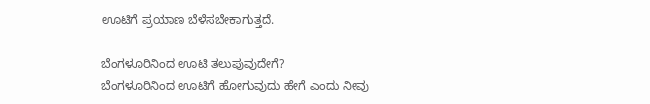ಊಟಿಗೆ ಪ್ರಯಾಣ ಬೆಳೆಸಬೇಕಾಗುತ್ತದೆ.

ಬೆಂಗಳೂರಿನಿಂದ ಊಟಿ ತಲುಪುವುದೇಗೆ?
ಬೆಂಗಳೂರಿನಿಂದ ಊಟಿಗೆ ಹೋಗುವುದು ಹೇಗೆ ಎಂದು ನೀವು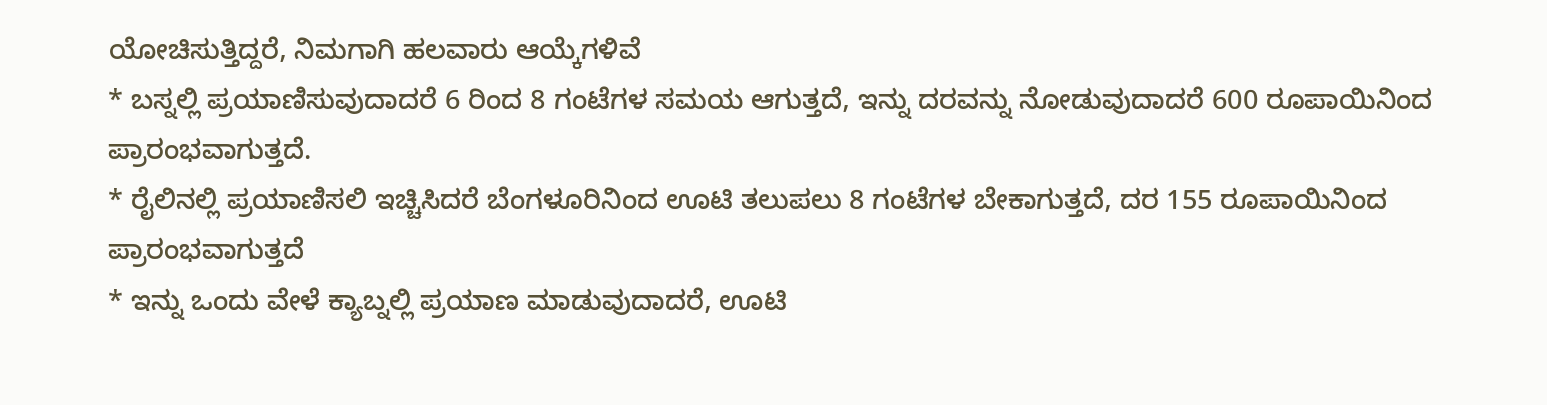ಯೋಚಿಸುತ್ತಿದ್ದರೆ, ನಿಮಗಾಗಿ ಹಲವಾರು ಆಯ್ಕೆಗಳಿವೆ
* ಬಸ್ನಲ್ಲಿ ಪ್ರಯಾಣಿಸುವುದಾದರೆ 6 ರಿಂದ 8 ಗಂಟೆಗಳ ಸಮಯ ಆಗುತ್ತದೆ, ಇನ್ನು ದರವನ್ನು ನೋಡುವುದಾದರೆ 600 ರೂಪಾಯಿನಿಂದ ಪ್ರಾರಂಭವಾಗುತ್ತದೆ.
* ರೈಲಿನಲ್ಲಿ ಪ್ರಯಾಣಿಸಲಿ ಇಚ್ಚಿಸಿದರೆ ಬೆಂಗಳೂರಿನಿಂದ ಊಟಿ ತಲುಪಲು 8 ಗಂಟೆಗಳ ಬೇಕಾಗುತ್ತದೆ, ದರ 155 ರೂಪಾಯಿನಿಂದ ಪ್ರಾರಂಭವಾಗುತ್ತದೆ
* ಇನ್ನು ಒಂದು ವೇಳೆ ಕ್ಯಾಬ್ನಲ್ಲಿ ಪ್ರಯಾಣ ಮಾಡುವುದಾದರೆ, ಊಟಿ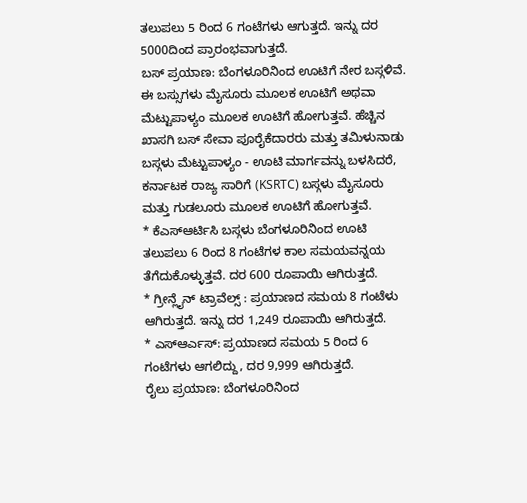ತಲುಪಲು 5 ರಿಂದ 6 ಗಂಟೆಗಳು ಆಗುತ್ತದೆ. ಇನ್ನು ದರ 5000ದಿಂದ ಪ್ರಾರಂಭವಾಗುತ್ತದೆ.
ಬಸ್ ಪ್ರಯಾಣ: ಬೆಂಗಳೂರಿನಿಂದ ಊಟಿಗೆ ನೇರ ಬಸ್ಗಳಿವೆ. ಈ ಬಸ್ಸುಗಳು ಮೈಸೂರು ಮೂಲಕ ಊಟಿಗೆ ಅಥವಾ ಮೆಟ್ಟುಪಾಳ್ಯಂ ಮೂಲಕ ಊಟಿಗೆ ಹೋಗುತ್ತವೆ. ಹೆಚ್ಚಿನ ಖಾಸಗಿ ಬಸ್ ಸೇವಾ ಪೂರೈಕೆದಾರರು ಮತ್ತು ತಮಿಳುನಾಡು ಬಸ್ಗಳು ಮೆಟ್ಟುಪಾಳ್ಯಂ - ಊಟಿ ಮಾರ್ಗವನ್ನು ಬಳಸಿದರೆ, ಕರ್ನಾಟಕ ರಾಜ್ಯ ಸಾರಿಗೆ (KSRTC) ಬಸ್ಗಳು ಮೈಸೂರು ಮತ್ತು ಗುಡಲೂರು ಮೂಲಕ ಊಟಿಗೆ ಹೋಗುತ್ತವೆ.
* ಕೆಎಸ್ಆರ್ಟಿಸಿ ಬಸ್ಗಳು ಬೆಂಗಳೂರಿನಿಂದ ಊಟಿ ತಲುಪಲು 6 ರಿಂದ 8 ಗಂಟೆಗಳ ಕಾಲ ಸಮಯವನ್ನಯ ತೆಗೆದುಕೊಳ್ಳುತ್ತವೆ. ದರ 600 ರೂಪಾಯಿ ಆಗಿರುತ್ತದೆ.
* ಗ್ರೀನ್ಲೈನ್ ಟ್ರಾವೆಲ್ಸ್ : ಪ್ರಯಾಣದ ಸಮಯ 8 ಗಂಟೆಳು ಆಗಿರುತ್ತದೆ. ಇನ್ನು ದರ 1,249 ರೂಪಾಯಿ ಆಗಿರುತ್ತದೆ.
* ಎಸ್ಆರ್ಎಸ್: ಪ್ರಯಾಣದ ಸಮಯ 5 ರಿಂದ 6 ಗಂಟೆಗಳು ಆಗಲಿದ್ದು, ದರ 9,999 ಆಗಿರುತ್ತದೆ.
ರೈಲು ಪ್ರಯಾಣ: ಬೆಂಗಳೂರಿನಿಂದ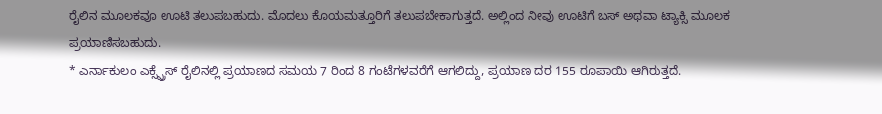ರೈಲಿನ ಮೂಲಕವೂ ಊಟಿ ತಲುಪಬಹುದು. ಮೊದಲು ಕೊಯಮತ್ತೂರಿಗೆ ತಲುಪಬೇಕಾಗುತ್ತದೆ. ಅಲ್ಲಿಂದ ನೀವು ಊಟಿಗೆ ಬಸ್ ಅಥವಾ ಟ್ಯಾಕ್ಸಿ ಮೂಲಕ ಪ್ರಯಾಣಿಸಬಹುದು.
* ಎರ್ನಾಕುಲಂ ಎಕ್ಸ್ಪ್ರೆಸ್ ರೈಲಿನಲ್ಲಿ ಪ್ರಯಾಣದ ಸಮಯ 7 ರಿಂದ 8 ಗಂಟೆಗಳವರೆಗೆ ಆಗಲಿದ್ದು, ಪ್ರಯಾಣ ದರ 155 ರೂಪಾಯಿ ಆಗಿರುತ್ತದೆ.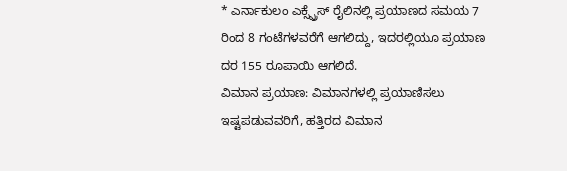* ಎರ್ನಾಕುಲಂ ಎಕ್ಸ್ಪ್ರೆಸ್ ರೈಲಿನಲ್ಲಿ ಪ್ರಯಾಣದ ಸಮಯ 7 ರಿಂದ 8 ಗಂಟೆಗಳವರೆಗೆ ಆಗಲಿದ್ದು, ಇದರಲ್ಲಿಯೂ ಪ್ರಯಾಣ ದರ 155 ರೂಪಾಯಿ ಆಗಲಿದೆ.
ವಿಮಾನ ಪ್ರಯಾಣ: ವಿಮಾನಗಳಲ್ಲಿ ಪ್ರಯಾಣಿಸಲು ಇಷ್ಟಪಡುವವರಿಗೆ, ಹತ್ತಿರದ ವಿಮಾನ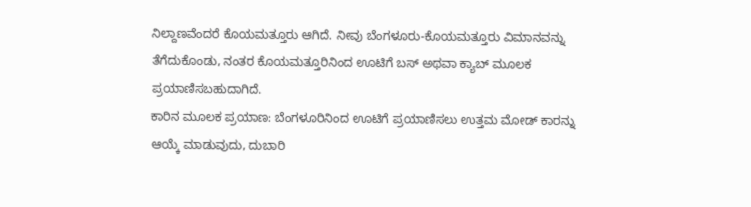ನಿಲ್ದಾಣವೆಂದರೆ ಕೊಯಮತ್ತೂರು ಆಗಿದೆ. ನೀವು ಬೆಂಗಳೂರು-ಕೊಯಮತ್ತೂರು ವಿಮಾನವನ್ನು ತೆಗೆದುಕೊಂಡು, ನಂತರ ಕೊಯಮತ್ತೂರಿನಿಂದ ಊಟಿಗೆ ಬಸ್ ಅಥವಾ ಕ್ಯಾಬ್ ಮೂಲಕ ಪ್ರಯಾಣಿಸಬಹುದಾಗಿದೆ.
ಕಾರಿನ ಮೂಲಕ ಪ್ರಯಾಣ: ಬೆಂಗಳೂರಿನಿಂದ ಊಟಿಗೆ ಪ್ರಯಾಣಿಸಲು ಉತ್ತಮ ಮೋಡ್ ಕಾರನ್ನು ಆಯ್ಕೆ ಮಾಡುವುದು, ದುಬಾರಿ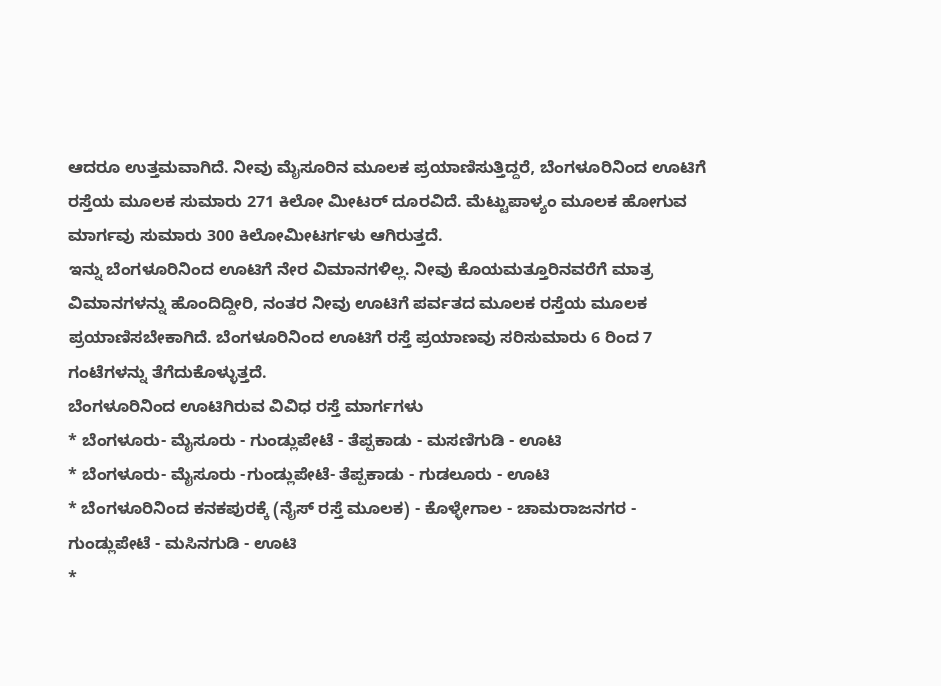ಆದರೂ ಉತ್ತಮವಾಗಿದೆ. ನೀವು ಮೈಸೂರಿನ ಮೂಲಕ ಪ್ರಯಾಣಿಸುತ್ತಿದ್ದರೆ, ಬೆಂಗಳೂರಿನಿಂದ ಊಟಿಗೆ ರಸ್ತೆಯ ಮೂಲಕ ಸುಮಾರು 271 ಕಿಲೋ ಮೀಟರ್ ದೂರವಿದೆ. ಮೆಟ್ಟುಪಾಳ್ಯಂ ಮೂಲಕ ಹೋಗುವ ಮಾರ್ಗವು ಸುಮಾರು 300 ಕಿಲೋಮೀಟರ್ಗಳು ಆಗಿರುತ್ತದೆ.
ಇನ್ನು ಬೆಂಗಳೂರಿನಿಂದ ಊಟಿಗೆ ನೇರ ವಿಮಾನಗಳಿಲ್ಲ. ನೀವು ಕೊಯಮತ್ತೂರಿನವರೆಗೆ ಮಾತ್ರ ವಿಮಾನಗಳನ್ನು ಹೊಂದಿದ್ದೀರಿ, ನಂತರ ನೀವು ಊಟಿಗೆ ಪರ್ವತದ ಮೂಲಕ ರಸ್ತೆಯ ಮೂಲಕ ಪ್ರಯಾಣಿಸಬೇಕಾಗಿದೆ. ಬೆಂಗಳೂರಿನಿಂದ ಊಟಿಗೆ ರಸ್ತೆ ಪ್ರಯಾಣವು ಸರಿಸುಮಾರು 6 ರಿಂದ 7 ಗಂಟೆಗಳನ್ನು ತೆಗೆದುಕೊಳ್ಳುತ್ತದೆ.
ಬೆಂಗಳೂರಿನಿಂದ ಊಟಿಗಿರುವ ವಿವಿಧ ರಸ್ತೆ ಮಾರ್ಗಗಳು
* ಬೆಂಗಳೂರು- ಮೈಸೂರು - ಗುಂಡ್ಲುಪೇಟೆ - ತೆಪ್ಪಕಾಡು - ಮಸಣಿಗುಡಿ - ಊಟಿ
* ಬೆಂಗಳೂರು- ಮೈಸೂರು -ಗುಂಡ್ಲುಪೇಟೆ- ತೆಪ್ಪಕಾಡು - ಗುಡಲೂರು - ಊಟಿ
* ಬೆಂಗಳೂರಿನಿಂದ ಕನಕಪುರಕ್ಕೆ (ನೈಸ್ ರಸ್ತೆ ಮೂಲಕ) - ಕೊಳ್ಳೇಗಾಲ - ಚಾಮರಾಜನಗರ - ಗುಂಡ್ಲುಪೇಟೆ - ಮಸಿನಗುಡಿ - ಊಟಿ
*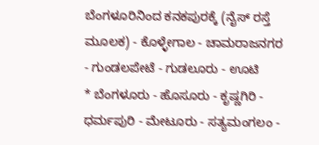ಬೆಂಗಳೂರಿನಿಂದ ಕನಕಪುರಕ್ಕೆ (ನೈಸ್ ರಸ್ತೆ ಮೂಲಕ) - ಕೊಳ್ಳೇಗಾಲ - ಚಾಮರಾಜನಗರ - ಗುಂಡಲಪೇಟೆ - ಗುಡಲೂರು - ಊಟಿ
* ಬೆಂಗಳೂರು - ಹೊಸೂರು - ಕೃಷ್ಣಗಿರಿ - ಧರ್ಮಪುರಿ - ಮೇಟೂರು - ಸತ್ಯಮಂಗಲಂ -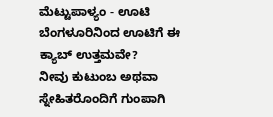ಮೆಟ್ಟುಪಾಳ್ಯಂ - ಊಟಿ
ಬೆಂಗಳೂರಿನಿಂದ ಊಟಿಗೆ ಈ ಕ್ಯಾಬ್ ಉತ್ತಮವೇ?
ನೀವು ಕುಟುಂಬ ಅಥವಾ ಸ್ನೇಹಿತರೊಂದಿಗೆ ಗುಂಪಾಗಿ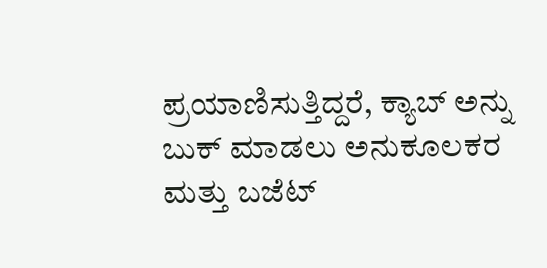ಪ್ರಯಾಣಿಸುತ್ತಿದ್ದರೆ, ಕ್ಯಾಬ್ ಅನ್ನು ಬುಕ್ ಮಾಡಲು ಅನುಕೂಲಕರ ಮತ್ತು ಬಜೆಟ್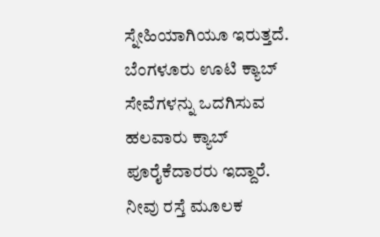ಸ್ನೇಹಿಯಾಗಿಯೂ ಇರುತ್ತದೆ. ಬೆಂಗಳೂರು ಊಟಿ ಕ್ಯಾಬ್ ಸೇವೆಗಳನ್ನು ಒದಗಿಸುವ ಹಲವಾರು ಕ್ಯಾಬ್ ಪೂರೈಕೆದಾರರು ಇದ್ದಾರೆ. ನೀವು ರಸ್ತೆ ಮೂಲಕ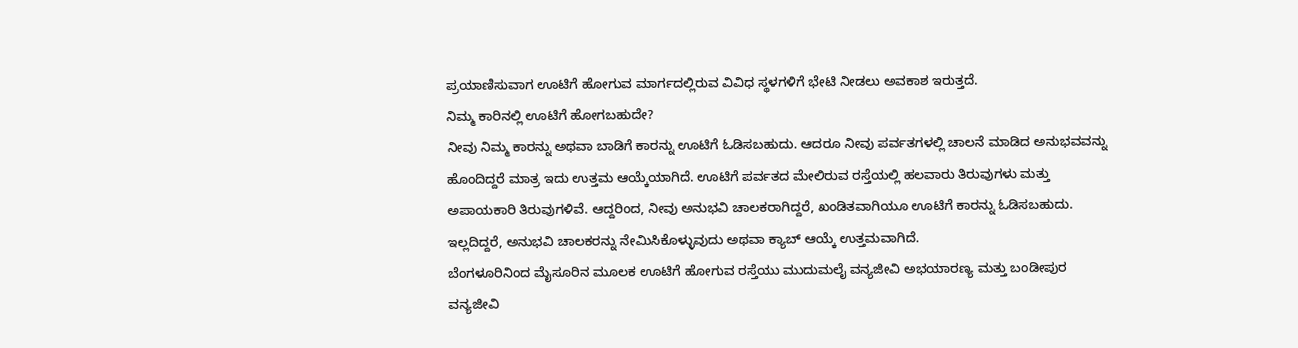ಪ್ರಯಾಣಿಸುವಾಗ ಊಟಿಗೆ ಹೋಗುವ ಮಾರ್ಗದಲ್ಲಿರುವ ವಿವಿಧ ಸ್ಥಳಗಳಿಗೆ ಭೇಟಿ ನೀಡಲು ಅವಕಾಶ ಇರುತ್ತದೆ.
ನಿಮ್ಮ ಕಾರಿನಲ್ಲಿ ಊಟಿಗೆ ಹೋಗಬಹುದೇ?
ನೀವು ನಿಮ್ಮ ಕಾರನ್ನು ಅಥವಾ ಬಾಡಿಗೆ ಕಾರನ್ನು ಊಟಿಗೆ ಓಡಿಸಬಹುದು. ಆದರೂ ನೀವು ಪರ್ವತಗಳಲ್ಲಿ ಚಾಲನೆ ಮಾಡಿದ ಅನುಭವವನ್ನು ಹೊಂದಿದ್ದರೆ ಮಾತ್ರ ಇದು ಉತ್ತಮ ಆಯ್ಕೆಯಾಗಿದೆ. ಊಟಿಗೆ ಪರ್ವತದ ಮೇಲಿರುವ ರಸ್ತೆಯಲ್ಲಿ ಹಲವಾರು ತಿರುವುಗಳು ಮತ್ತು ಅಪಾಯಕಾರಿ ತಿರುವುಗಳಿವೆ. ಆದ್ದರಿಂದ, ನೀವು ಅನುಭವಿ ಚಾಲಕರಾಗಿದ್ದರೆ, ಖಂಡಿತವಾಗಿಯೂ ಊಟಿಗೆ ಕಾರನ್ನು ಓಡಿಸಬಹುದು. ಇಲ್ಲದಿದ್ದರೆ, ಅನುಭವಿ ಚಾಲಕರನ್ನು ನೇಮಿಸಿಕೊಳ್ಳುವುದು ಅಥವಾ ಕ್ಯಾಬ್ ಆಯ್ಕೆ ಉತ್ತಮವಾಗಿದೆ.
ಬೆಂಗಳೂರಿನಿಂದ ಮೈಸೂರಿನ ಮೂಲಕ ಊಟಿಗೆ ಹೋಗುವ ರಸ್ತೆಯು ಮುದುಮಲೈ ವನ್ಯಜೀವಿ ಅಭಯಾರಣ್ಯ ಮತ್ತು ಬಂಡೀಪುರ ವನ್ಯಜೀವಿ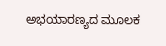ಅಭಯಾರಣ್ಯದ ಮೂಲಕ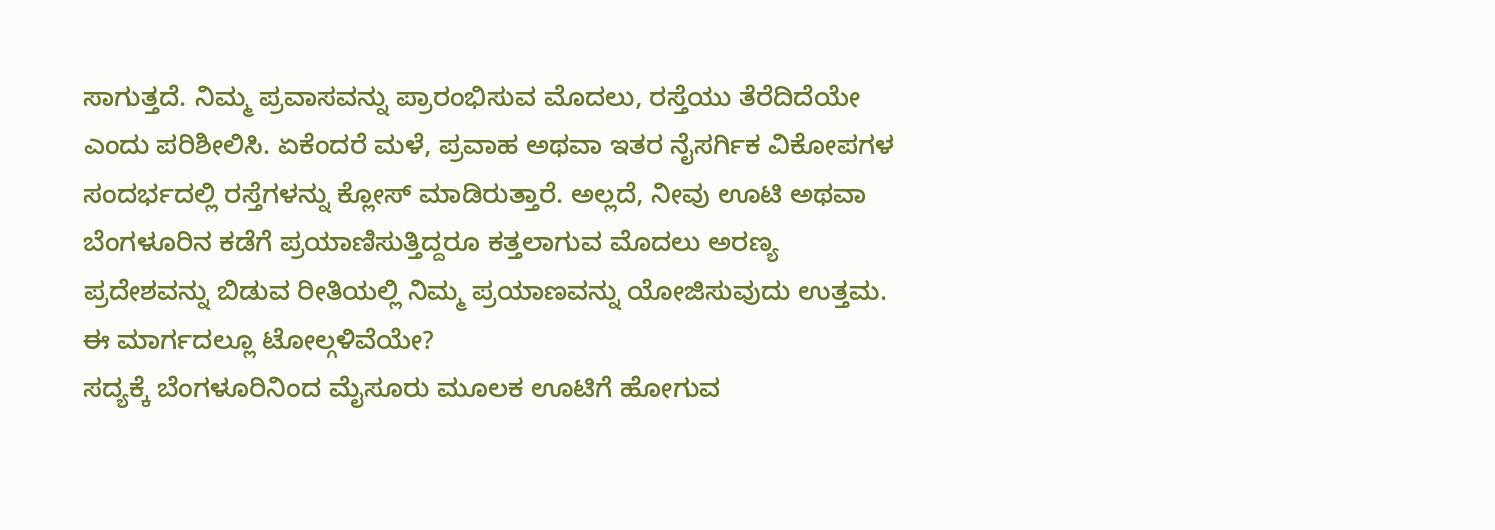ಸಾಗುತ್ತದೆ. ನಿಮ್ಮ ಪ್ರವಾಸವನ್ನು ಪ್ರಾರಂಭಿಸುವ ಮೊದಲು, ರಸ್ತೆಯು ತೆರೆದಿದೆಯೇ ಎಂದು ಪರಿಶೀಲಿಸಿ. ಏಕೆಂದರೆ ಮಳೆ, ಪ್ರವಾಹ ಅಥವಾ ಇತರ ನೈಸರ್ಗಿಕ ವಿಕೋಪಗಳ ಸಂದರ್ಭದಲ್ಲಿ ರಸ್ತೆಗಳನ್ನು ಕ್ಲೋಸ್ ಮಾಡಿರುತ್ತಾರೆ. ಅಲ್ಲದೆ, ನೀವು ಊಟಿ ಅಥವಾ ಬೆಂಗಳೂರಿನ ಕಡೆಗೆ ಪ್ರಯಾಣಿಸುತ್ತಿದ್ದರೂ ಕತ್ತಲಾಗುವ ಮೊದಲು ಅರಣ್ಯ ಪ್ರದೇಶವನ್ನು ಬಿಡುವ ರೀತಿಯಲ್ಲಿ ನಿಮ್ಮ ಪ್ರಯಾಣವನ್ನು ಯೋಜಿಸುವುದು ಉತ್ತಮ.
ಈ ಮಾರ್ಗದಲ್ಲೂ ಟೋಲ್ಗಳಿವೆಯೇ?
ಸದ್ಯಕ್ಕೆ ಬೆಂಗಳೂರಿನಿಂದ ಮೈಸೂರು ಮೂಲಕ ಊಟಿಗೆ ಹೋಗುವ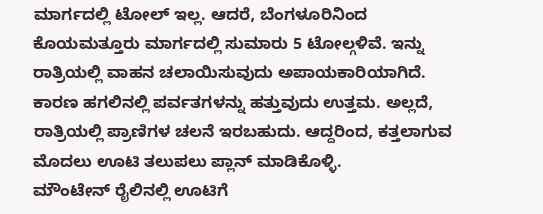ಮಾರ್ಗದಲ್ಲಿ ಟೋಲ್ ಇಲ್ಲ. ಆದರೆ, ಬೆಂಗಳೂರಿನಿಂದ ಕೊಯಮತ್ತೂರು ಮಾರ್ಗದಲ್ಲಿ ಸುಮಾರು 5 ಟೋಲ್ಗಳಿವೆ. ಇನ್ನು ರಾತ್ರಿಯಲ್ಲಿ ವಾಹನ ಚಲಾಯಿಸುವುದು ಅಪಾಯಕಾರಿಯಾಗಿದೆ. ಕಾರಣ ಹಗಲಿನಲ್ಲಿ ಪರ್ವತಗಳನ್ನು ಹತ್ತುವುದು ಉತ್ತಮ. ಅಲ್ಲದೆ, ರಾತ್ರಿಯಲ್ಲಿ ಪ್ರಾಣಿಗಳ ಚಲನೆ ಇರಬಹುದು. ಆದ್ದರಿಂದ, ಕತ್ತಲಾಗುವ ಮೊದಲು ಊಟಿ ತಲುಪಲು ಪ್ಲಾನ್ ಮಾಡಿಕೊಳ್ಳಿ.
ಮೌಂಟೇನ್ ರೈಲಿನಲ್ಲಿ ಊಟಿಗೆ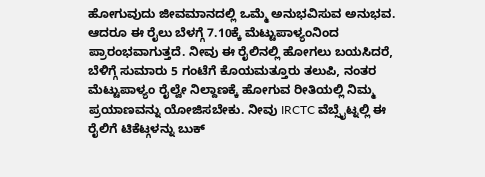ಹೋಗುವುದು ಜೀವಮಾನದಲ್ಲಿ ಒಮ್ಮೆ ಅನುಭವಿಸುವ ಅನುಭವ. ಆದರೂ ಈ ರೈಲು ಬೆಳಗ್ಗೆ 7.10ಕ್ಕೆ ಮೆಟ್ಟುಪಾಳ್ಯಂನಿಂದ ಪ್ರಾರಂಭವಾಗುತ್ತದೆ. ನೀವು ಈ ರೈಲಿನಲ್ಲಿ ಹೋಗಲು ಬಯಸಿದರೆ, ಬೆಳಿಗ್ಗೆ ಸುಮಾರು 5 ಗಂಟೆಗೆ ಕೊಯಮತ್ತೂರು ತಲುಪಿ, ನಂತರ ಮೆಟ್ಟುಪಾಳ್ಯಂ ರೈಲ್ವೇ ನಿಲ್ದಾಣಕ್ಕೆ ಹೋಗುವ ರೀತಿಯಲ್ಲಿ ನಿಮ್ಮ ಪ್ರಯಾಣವನ್ನು ಯೋಜಿಸಬೇಕು. ನೀವು IRCTC ವೆಬ್ಸೈಟ್ನಲ್ಲಿ ಈ ರೈಲಿಗೆ ಟಿಕೆಟ್ಗಳನ್ನು ಬುಕ್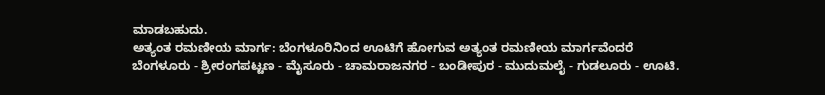ಮಾಡಬಹುದು.
ಅತ್ಯಂತ ರಮಣೀಯ ಮಾರ್ಗ: ಬೆಂಗಳೂರಿನಿಂದ ಊಟಿಗೆ ಹೋಗುವ ಅತ್ಯಂತ ರಮಣೀಯ ಮಾರ್ಗವೆಂದರೆ ಬೆಂಗಳೂರು - ಶ್ರೀರಂಗಪಟ್ಟಣ - ಮೈಸೂರು - ಚಾಮರಾಜನಗರ - ಬಂಡೀಪುರ - ಮುದುಮಲೈ - ಗುಡಲೂರು - ಊಟಿ.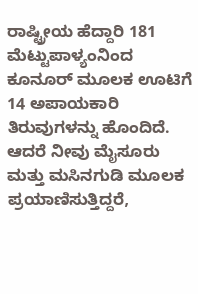ರಾಷ್ಟ್ರೀಯ ಹೆದ್ದಾರಿ 181 ಮೆಟ್ಟುಪಾಳ್ಯಂನಿಂದ ಕೂನೂರ್ ಮೂಲಕ ಊಟಿಗೆ 14 ಅಪಾಯಕಾರಿ ತಿರುವುಗಳನ್ನು ಹೊಂದಿದೆ. ಆದರೆ ನೀವು ಮೈಸೂರು ಮತ್ತು ಮಸಿನಗುಡಿ ಮೂಲಕ ಪ್ರಯಾಣಿಸುತ್ತಿದ್ದರೆ,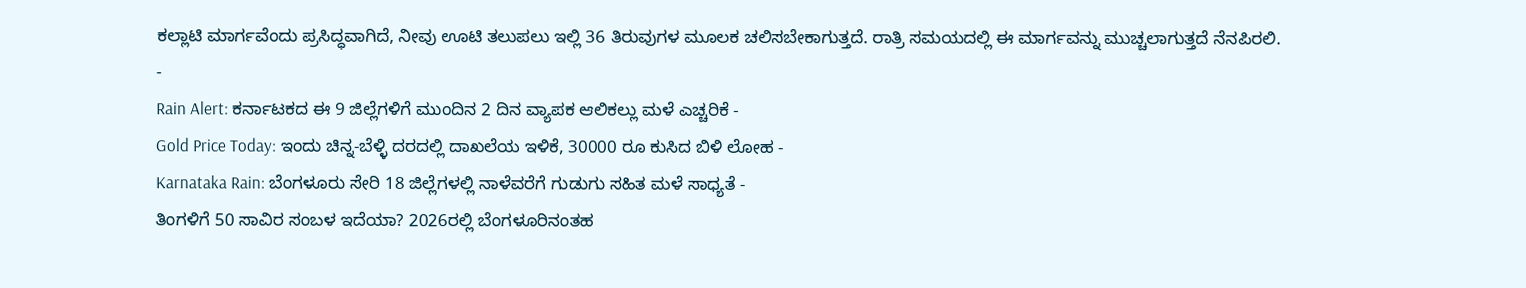ಕಲ್ಲಾಟಿ ಮಾರ್ಗವೆಂದು ಪ್ರಸಿದ್ಧವಾಗಿದೆ, ನೀವು ಊಟಿ ತಲುಪಲು ಇಲ್ಲಿ 36 ತಿರುವುಗಳ ಮೂಲಕ ಚಲಿಸಬೇಕಾಗುತ್ತದೆ. ರಾತ್ರಿ ಸಮಯದಲ್ಲಿ ಈ ಮಾರ್ಗವನ್ನು ಮುಚ್ಚಲಾಗುತ್ತದೆ ನೆನಪಿರಲಿ.
-
Rain Alert: ಕರ್ನಾಟಕದ ಈ 9 ಜಿಲ್ಲೆಗಳಿಗೆ ಮುಂದಿನ 2 ದಿನ ವ್ಯಾಪಕ ಆಲಿಕಲ್ಲು ಮಳೆ ಎಚ್ಚರಿಕೆ -
Gold Price Today: ಇಂದು ಚಿನ್ನ-ಬೆಳ್ಳಿ ದರದಲ್ಲಿ ದಾಖಲೆಯ ಇಳಿಕೆ, 30000 ರೂ ಕುಸಿದ ಬಿಳಿ ಲೋಹ -
Karnataka Rain: ಬೆಂಗಳೂರು ಸೇರಿ 18 ಜಿಲ್ಲೆಗಳಲ್ಲಿ ನಾಳೆವರೆಗೆ ಗುಡುಗು ಸಹಿತ ಮಳೆ ಸಾಧ್ಯತೆ -
ತಿಂಗಳಿಗೆ 50 ಸಾವಿರ ಸಂಬಳ ಇದೆಯಾ? 2026ರಲ್ಲಿ ಬೆಂಗಳೂರಿನಂತಹ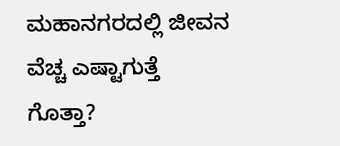ಮಹಾನಗರದಲ್ಲಿ ಜೀವನ ವೆಚ್ಚ ಎಷ್ಟಾಗುತ್ತೆ ಗೊತ್ತಾ?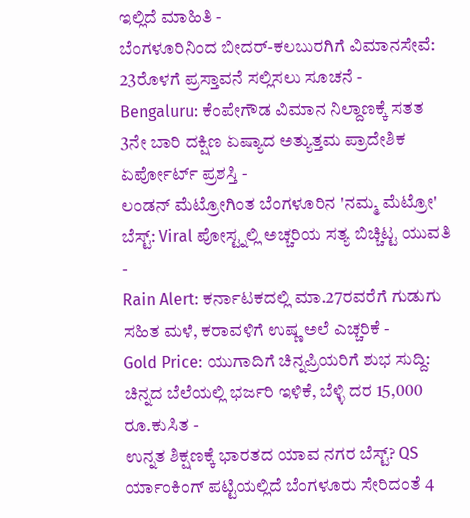ಇಲ್ಲಿದೆ ಮಾಹಿತಿ -
ಬೆಂಗಳೂರಿನಿಂದ ಬೀದರ್-ಕಲಬುರಗಿಗೆ ವಿಮಾನಸೇವೆ: 23ರೊಳಗೆ ಪ್ರಸ್ತಾವನೆ ಸಲ್ಲಿಸಲು ಸೂಚನೆ -
Bengaluru: ಕೆಂಪೇಗೌಡ ವಿಮಾನ ನಿಲ್ದಾಣಕ್ಕೆ ಸತತ 3ನೇ ಬಾರಿ ದಕ್ಷಿಣ ಏಷ್ಯಾದ ಅತ್ಯುತ್ತಮ ಪ್ರಾದೇಶಿಕ ಏರ್ಪೋರ್ಟ್ ಪ್ರಶಸ್ತಿ -
ಲಂಡನ್ ಮೆಟ್ರೋಗಿಂತ ಬೆಂಗಳೂರಿನ 'ನಮ್ಮ ಮೆಟ್ರೋ' ಬೆಸ್ಟ್: Viral ಪೋಸ್ಟ್ನಲ್ಲಿ ಅಚ್ಚರಿಯ ಸತ್ಯ ಬಿಚ್ಚಿಟ್ಟ ಯುವತಿ -
Rain Alert: ಕರ್ನಾಟಕದಲ್ಲಿ ಮಾ.27ರವರೆಗೆ ಗುಡುಗು ಸಹಿತ ಮಳೆ, ಕರಾವಳಿಗೆ ಉಷ್ಣ ಅಲೆ ಎಚ್ಚರಿಕೆ -
Gold Price: ಯುಗಾದಿಗೆ ಚಿನ್ನಪ್ರಿಯರಿಗೆ ಶುಭ ಸುದ್ದಿ: ಚಿನ್ನದ ಬೆಲೆಯಲ್ಲಿ ಭರ್ಜರಿ ಇಳಿಕೆ, ಬೆಳ್ಳಿ ದರ 15,000 ರೂ.ಕುಸಿತ -
ಉನ್ನತ ಶಿಕ್ಷಣಕ್ಕೆ ಭಾರತದ ಯಾವ ನಗರ ಬೆಸ್ಟ್? QS ರ್ಯಾಂಕಿಂಗ್ ಪಟ್ಟಿಯಲ್ಲಿದೆ ಬೆಂಗಳೂರು ಸೇರಿದಂತೆ 4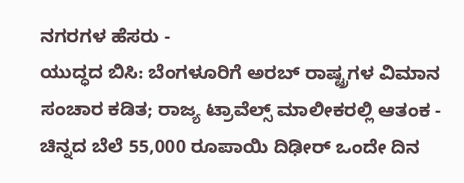ನಗರಗಳ ಹೆಸರು -
ಯುದ್ಧದ ಬಿಸಿ: ಬೆಂಗಳೂರಿಗೆ ಅರಬ್ ರಾಷ್ಟ್ರಗಳ ವಿಮಾನ ಸಂಚಾರ ಕಡಿತ; ರಾಜ್ಯ ಟ್ರಾವೆಲ್ಸ್ ಮಾಲೀಕರಲ್ಲಿ ಆತಂಕ -
ಚಿನ್ನದ ಬೆಲೆ 55,000 ರೂಪಾಯಿ ದಿಢೀರ್ ಒಂದೇ ದಿನ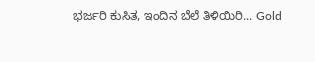ಭರ್ಜರಿ ಕುಸಿತ, ಇಂದಿನ ಬೆಲೆ ತಿಳಿಯಿರಿ... Gold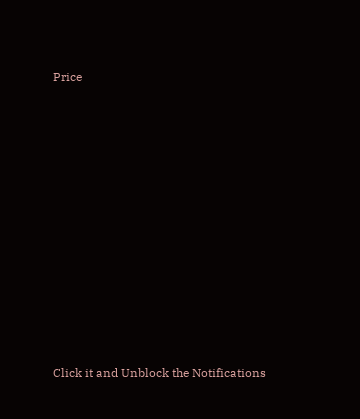Price












Click it and Unblock the Notifications